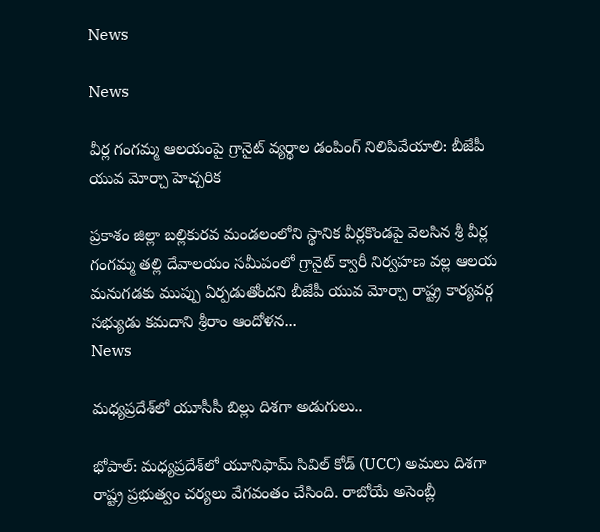News

News

వీర్ల గంగమ్మ ఆలయంపై గ్రానైట్ వ్యర్థాల డంపింగ్ నిలిపివేయాలి: బీజేపీ యువ మోర్చా హెచ్చరిక

ప్రకాశం జిల్లా బల్లికురవ మండలంలోని స్థానిక వీర్లకొండపై వెలసిన శ్రీ వీర్ల గంగమ్మ తల్లి దేవాలయం సమీపంలో గ్రానైట్ క్వారీ నిర్వహణ వల్ల ఆలయ మనుగడకు ముప్పు ఏర్పడుతోందని బీజేపీ యువ మోర్చా రాష్ట్ర కార్యవర్గ సభ్యుడు కమదాని శ్రీరాం ఆందోళన...
News

మధ్యప్రదేశ్‌లో యూసీసీ బిల్లు దిశగా అడుగులు..

భోపాల్: మధ్యప్రదేశ్‌లో యూనిఫామ్ సివిల్ కోడ్ (UCC) అమలు దిశగా రాష్ట్ర ప్రభుత్వం చర్యలు వేగవంతం చేసింది. రాబోయే అసెంబ్లీ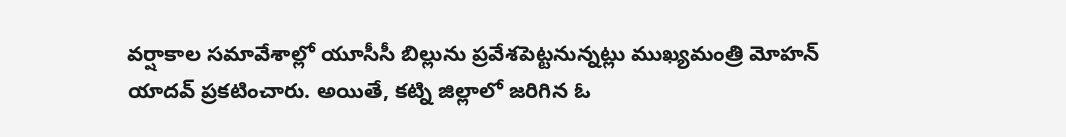వర్షాకాల సమావేశాల్లో యూసీసీ బిల్లును ప్రవేశపెట్టనున్నట్లు ముఖ్యమంత్రి మోహన్ యాదవ్ ప్రకటించారు. అయితే, కట్ని జిల్లాలో జరిగిన ఓ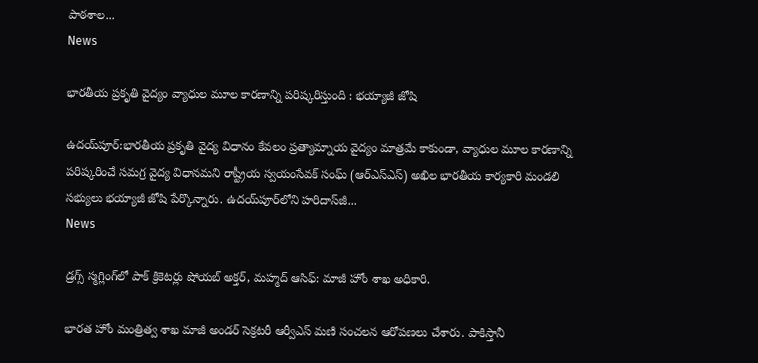పాఠశాల...
News

భారతీయ ప్రకృతి వైద్యం వ్యాధుల మూల కారణాన్ని పరిష్కరిస్తుంది : భయ్యాజీ జోషి

ఉదయ్‌పూర్:భారతీయ ప్రకృతి వైద్య విధానం కేవలం ప్రత్యామ్నాయ వైద్యం మాత్రమే కాకుండా, వ్యాధుల మూల కారణాన్ని పరిష్కరించే సమగ్ర వైద్య విధానమని రాష్ట్రీయ స్వయంసేవక్ సంఘ్ (ఆర్‌ఎస్‌ఎస్) అఖిల భారతీయ కార్యకారి మండలి సభ్యులు భయ్యాజీ జోషి పేర్కొన్నారు. ఉదయ్‌పూర్‌లోని హరిదాస్‌జీ...
News

డ్రగ్స్ స్మగ్లింగ్‌లో పాక్ క్రికెటర్లు షోయబ్ అక్తర్, మహ్మద్ ఆసిఫ్: మాజీ హోం శాఖ అధికారి.

భారత హోం మంత్రిత్వ శాఖ మాజీ అండర్ సెక్రటరీ ఆర్వీఎస్ మణి సంచలన ఆరోపణలు చేశారు. పాకిస్తానీ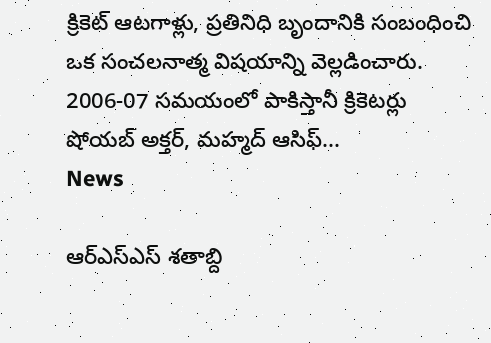క్రికెట్ ఆటగాళ్లు, ప్రతినిధి బృందానికి సంబంధించి ఒక సంచలనాత్మ విషయాన్ని వెల్లడించారు. 2006-07 సమయంలో పాకిస్తానీ క్రికెటర్లు షోయబ్ అక్తర్, మహ్మద్ ఆసిఫ్...
News

ఆర్‌ఎస్‌ఎస్ శతాబ్ది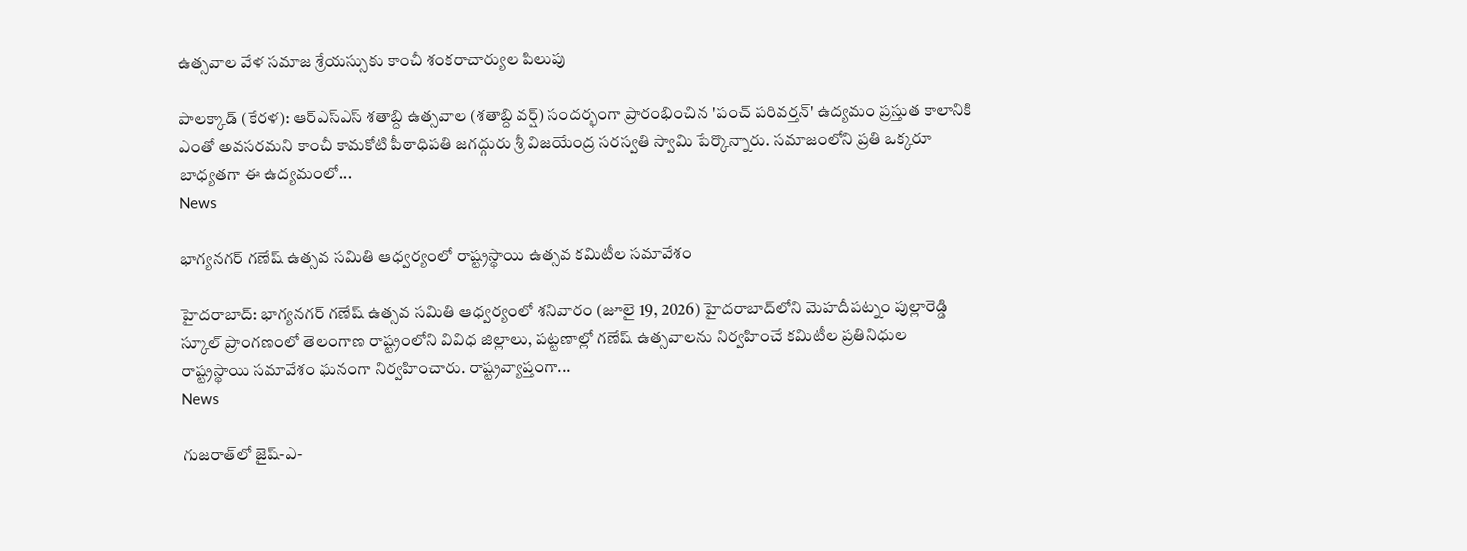ఉత్సవాల వేళ సమాజ శ్రేయస్సుకు కాంచీ శంకరాచార్యుల పిలుపు

పాలక్కాడ్ (కేరళ): ఆర్‌ఎస్‌ఎస్ శతాబ్ది ఉత్సవాల (శతాబ్ది వర్ష్) సందర్భంగా ప్రారంభించిన 'పంచ్ పరివర్తన్' ఉద్యమం ప్రస్తుత కాలానికి ఎంతో అవసరమని కాంచీ కామకోటి పీఠాధిపతి జగద్గురు శ్రీ విజయేంద్ర సరస్వతి స్వామి పేర్కొన్నారు. సమాజంలోని ప్రతి ఒక్కరూ బాధ్యతగా ఈ ఉద్యమంలో...
News

భాగ్యనగర్ గణేష్ ఉత్సవ సమితి ఆధ్వర్యంలో రాష్ట్రస్థాయి ఉత్సవ కమిటీల సమావేశం

హైదరాబాద్: భాగ్యనగర్ గణేష్ ఉత్సవ సమితి ఆధ్వర్యంలో శనివారం (జూలై 19, 2026) హైదరాబాద్‌లోని మెహదీపట్నం పుల్లారెడ్డి స్కూల్ ప్రాంగణంలో తెలంగాణ రాష్ట్రంలోని వివిధ జిల్లాలు, పట్టణాల్లో గణేష్ ఉత్సవాలను నిర్వహించే కమిటీల ప్రతినిధుల రాష్ట్రస్థాయి సమావేశం ఘనంగా నిర్వహించారు. రాష్ట్రవ్యాప్తంగా...
News

గుజరాత్‌లో జైష్-ఎ-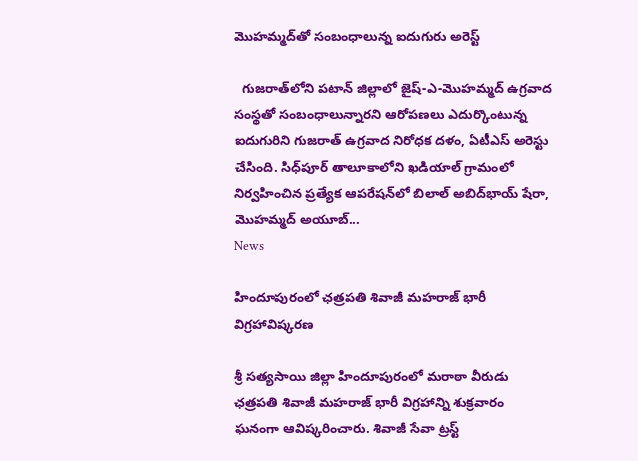మొహమ్మద్‌తో సంబంధాలున్న ఐదుగురు అరెస్ట్

  గుజరాత్‌లోని పటాన్ జిల్లాలో జైష్-ఎ-మొహమ్మద్ ఉగ్రవాద సంస్థతో సంబంధాలున్నారని ఆరోపణలు ఎదుర్కొంటున్న ఐదుగురిని గుజరాత్ ఉగ్రవాద నిరోధక దళం, ఏటీఎస్ అరెస్టు చేసింది. సిధ్‌పూర్ తాలూకాలోని ఖడియాల్ గ్రామంలో నిర్వహించిన ప్రత్యేక ఆపరేషన్‌లో బిలాల్ అబిద్‌భాయ్ షేరా, మొహమ్మద్ అయూబ్...
News

హిందూపురంలో ఛత్రపతి శివాజీ మహరాజ్ భారీ విగ్రహావిష్కరణ

శ్రీ సత్యసాయి జిల్లా హిందూపురంలో మరాఠా వీరుడు ఛత్రపతి శివాజీ మహరాజ్ భారీ విగ్రహాన్ని శుక్రవారం ఘనంగా ఆవిష్కరించారు. శివాజీ సేవా ట్రస్ట్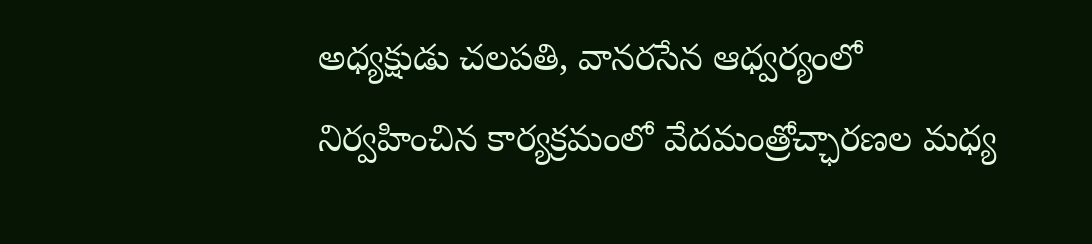అధ్యక్షుడు చలపతి, వానరసేన ఆధ్వర్యంలో నిర్వహించిన కార్యక్రమంలో వేదమంత్రోచ్ఛారణల మధ్య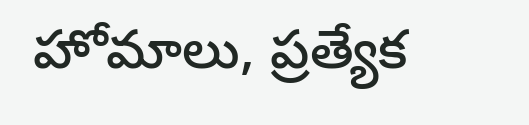హోమాలు, ప్రత్యేక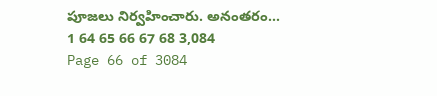పూజలు నిర్వహించారు. అనంతరం...
1 64 65 66 67 68 3,084
Page 66 of 3084